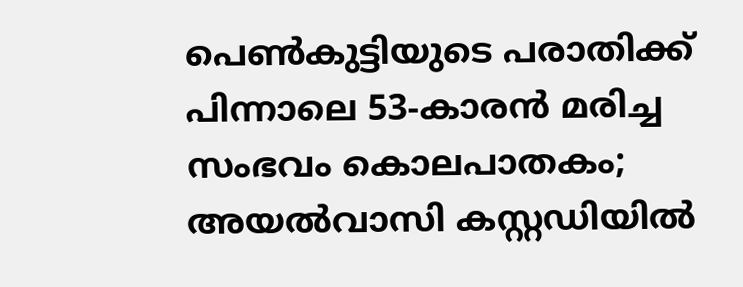പെൺകുട്ടിയുടെ പരാതിക്ക് പിന്നാലെ 53-കാരൻ മരിച്ച സംഭവം കൊലപാതകം; അയൽവാസി കസ്റ്റഡിയിൽ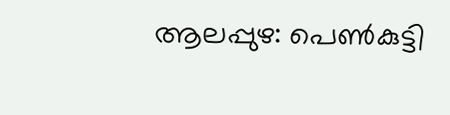ആലപ്പുഴ: പെൺകുട്ടി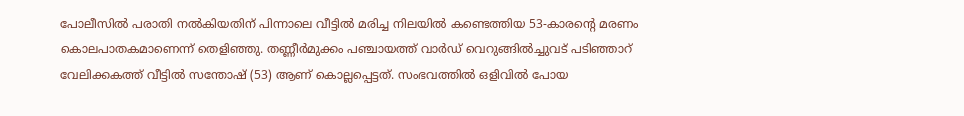പോലീസിൽ പരാതി നൽകിയതിന് പിന്നാലെ വീട്ടിൽ മരിച്ച നിലയിൽ കണ്ടെത്തിയ 53-കാരന്റെ മരണം കൊലപാതകമാണെന്ന് തെളിഞ്ഞു. തണ്ണീർമുക്കം പഞ്ചായത്ത് വാർഡ് വെറുങ്ങിൽച്ചുവട് പടിഞ്ഞാറ് വേലിക്കകത്ത് വീട്ടിൽ സന്തോഷ് (53) ആണ് കൊല്ലപ്പെട്ടത്. സംഭവത്തിൽ ഒളിവിൽ പോയ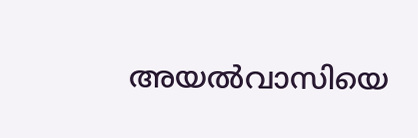അയൽവാസിയെ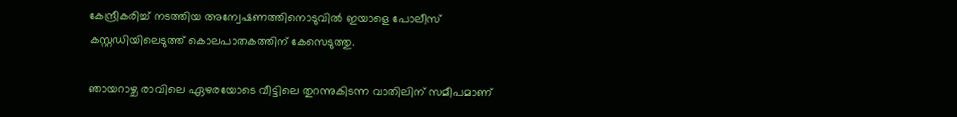കേന്ദ്രീകരിച്ച് നടത്തിയ അന്വേഷണത്തിനൊടുവിൽ ഇയാളെ പോലീസ് കസ്റ്റഡിയിലെടുത്ത് കൊലപാതകത്തിന് കേസെടുത്തു.

ഞായറാഴ്ച രാവിലെ ഏഴരയോടെ വീട്ടിലെ തുറന്നുകിടന്ന വാതിലിന് സമീപമാണ്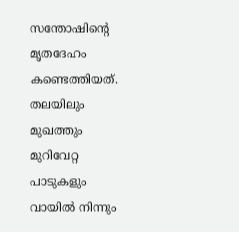സന്തോഷിന്റെ മൃതദേഹം കണ്ടെത്തിയത്. തലയിലും മുഖത്തും മുറിവേറ്റ പാടുകളും വായിൽ നിന്നും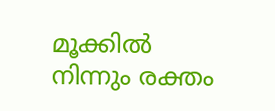മൂക്കിൽ നിന്നും രക്തം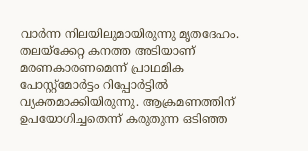വാർന്ന നിലയിലുമായിരുന്നു മൃതദേഹം. തലയ്ക്കേറ്റ കനത്ത അടിയാണ് മരണകാരണമെന്ന് പ്രാഥമിക പോസ്റ്റ്‌മോർട്ടം റിപ്പോർട്ടിൽ വ്യക്തമാക്കിയിരുന്നു. ആക്രമണത്തിന് ഉപയോഗിച്ചതെന്ന് കരുതുന്ന ഒടിഞ്ഞ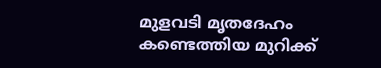മുളവടി മൃതദേഹം കണ്ടെത്തിയ മുറിക്ക്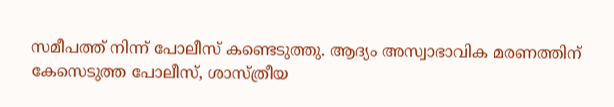സമീപത്ത് നിന്ന് പോലീസ് കണ്ടെടുത്തു. ആദ്യം അസ്വാഭാവിക മരണത്തിന് കേസെടുത്ത പോലീസ്, ശാസ്ത്രീയ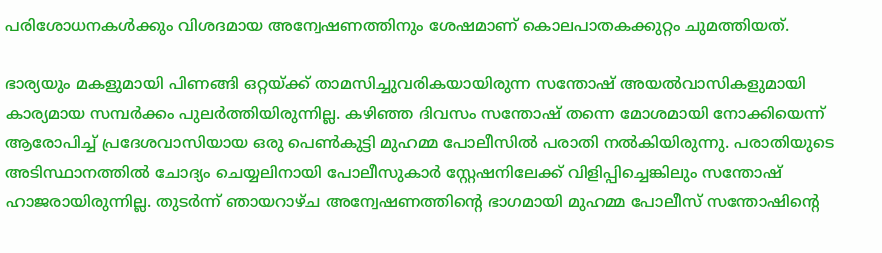പരിശോധനകൾക്കും വിശദമായ അന്വേഷണത്തിനും ശേഷമാണ് കൊലപാതകക്കുറ്റം ചുമത്തിയത്.

ഭാര്യയും മകളുമായി പിണങ്ങി ഒറ്റയ്ക്ക് താമസിച്ചുവരികയായിരുന്ന സന്തോഷ് അയൽവാസികളുമായി കാര്യമായ സമ്പർക്കം പുലർത്തിയിരുന്നില്ല. കഴിഞ്ഞ ദിവസം സന്തോഷ് തന്നെ മോശമായി നോക്കിയെന്ന് ആരോപിച്ച് പ്രദേശവാസിയായ ഒരു പെൺകുട്ടി മുഹമ്മ പോലീസിൽ പരാതി നൽകിയിരുന്നു. പരാതിയുടെ അടിസ്ഥാനത്തിൽ ചോദ്യം ചെയ്യലിനായി പോലീസുകാർ സ്റ്റേഷനിലേക്ക് വിളിപ്പിച്ചെങ്കിലും സന്തോഷ് ഹാജരായിരുന്നില്ല. തുടർന്ന് ഞായറാഴ്ച അന്വേഷണത്തിന്റെ ഭാഗമായി മുഹമ്മ പോലീസ് സന്തോഷിന്റെ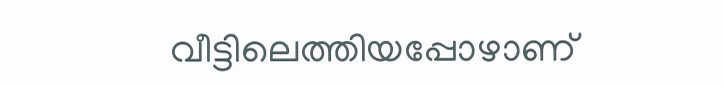വീട്ടിലെത്തിയപ്പോഴാണ്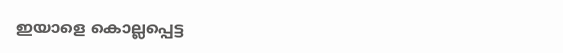ഇയാളെ കൊല്ലപ്പെട്ട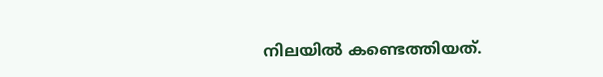നിലയിൽ കണ്ടെത്തിയത്.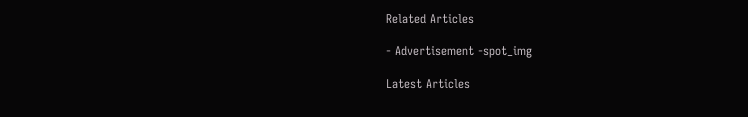Related Articles

- Advertisement -spot_img

Latest Articles